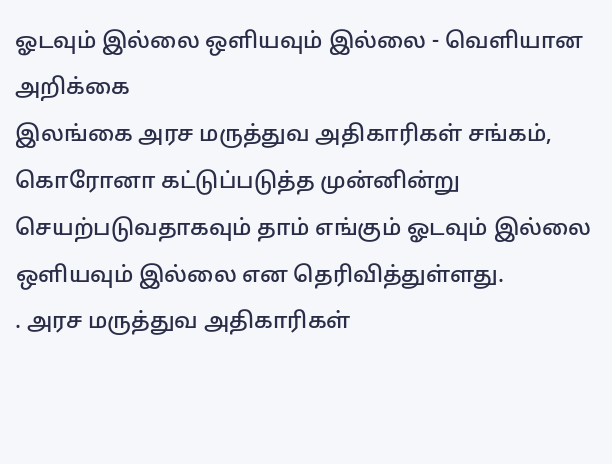ஓடவும் இல்லை ஒளியவும் இல்லை - வெளியான அறிக்கை
இலங்கை அரச மருத்துவ அதிகாரிகள் சங்கம், கொரோனா கட்டுப்படுத்த முன்னின்று செயற்படுவதாகவும் தாம் எங்கும் ஓடவும் இல்லை ஒளியவும் இல்லை என தெரிவித்துள்ளது.
. அரச மருத்துவ அதிகாரிகள்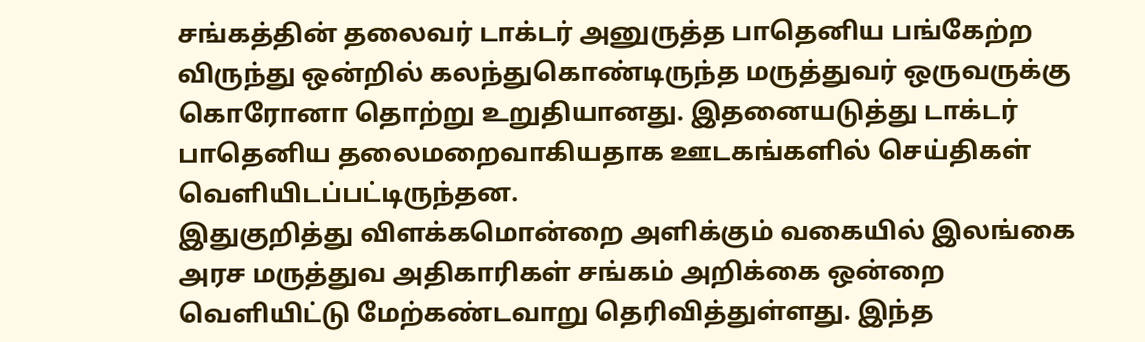சங்கத்தின் தலைவர் டாக்டர் அனுருத்த பாதெனிய பங்கேற்ற விருந்து ஒன்றில் கலந்துகொண்டிருந்த மருத்துவர் ஒருவருக்கு கொரோனா தொற்று உறுதியானது. இதனையடுத்து டாக்டர் பாதெனிய தலைமறைவாகியதாக ஊடகங்களில் செய்திகள் வெளியிடப்பட்டிருந்தன.
இதுகுறித்து விளக்கமொன்றை அளிக்கும் வகையில் இலங்கை அரச மருத்துவ அதிகாரிகள் சங்கம் அறிக்கை ஒன்றை வெளியிட்டு மேற்கண்டவாறு தெரிவித்துள்ளது. இந்த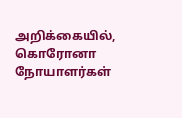அறிக்கையில், கொரோனா நோயாளர்கள்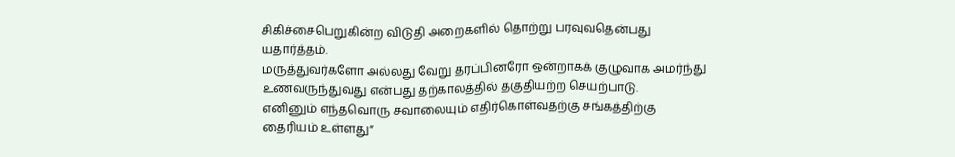சிகிச்சைபெறுகின்ற விடுதி அறைகளில் தொற்று பரவுவதென்பது யதார்த்தம்.
மருத்துவர்களோ அல்லது வேறு தரப்பினரோ ஒன்றாகக் குழுவாக அமர்ந்து உணவருந்துவது என்பது தற்காலத்தில் தகுதியற்ற செயற்பாடு.
எனினும் எந்தவொரு சவாலையும் எதிர்கொள்வதற்கு சங்கத்திற்கு தைரியம் உள்ளது”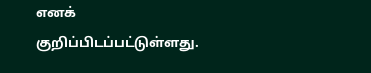எனக் குறிப்பிடப்பட்டுள்ளது.